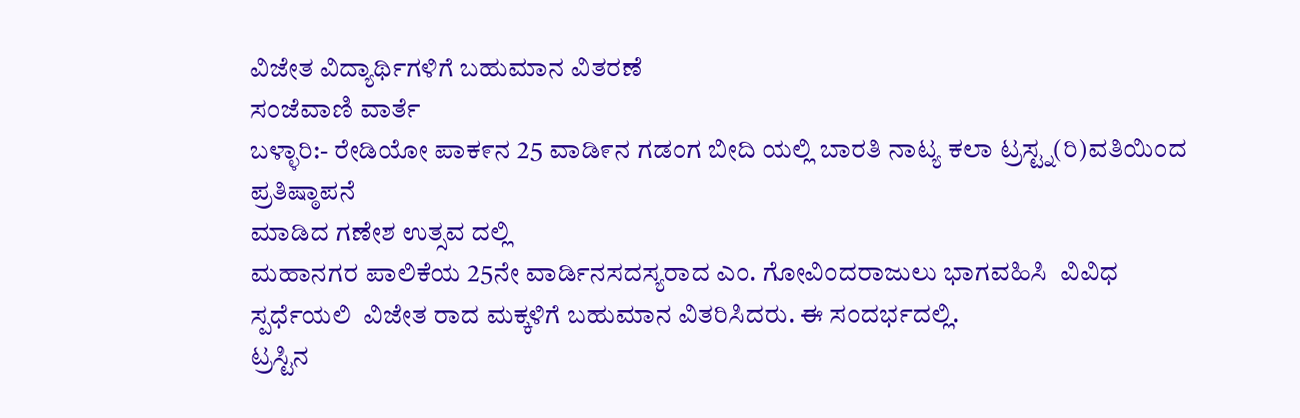ವಿಜೇತ ವಿದ್ಯಾರ್ಥಿಗಳಿಗೆ ಬಹುಮಾನ ವಿತರಣೆ
ಸಂಜೆವಾಣಿ ವಾರ್ತೆ
ಬಳ್ಳಾರಿ:- ರೇಡಿಯೋ ಪಾಕ೯ನ 25 ವಾಡಿ೯ನ ಗಡಂಗ ಬೀದಿ ಯಲ್ಲಿ ಬಾರತಿ ನಾಟ್ಯ ಕಲಾ ಟ್ರಸ್ಟ್ನ(ರಿ)ವತಿಯಿಂದ ಪ್ರತಿಷ್ಠಾಪನೆ
ಮಾಡಿದ ಗಣೇಶ ಉತ್ಸವ ದಲ್ಲಿ
ಮಹಾನಗರ ಪಾಲಿಕೆಯ 25ನೇ ವಾರ್ಡಿನಸದಸ್ಯರಾದ ಎಂ. ಗೋವಿಂದರಾಜುಲು ಭಾಗವಹಿಸಿ  ವಿವಿಧ ಸ್ಪರ್ಧೆಯಲಿ  ವಿಜೇತ ರಾದ ಮಕ್ಕಳಿಗೆ ಬಹುಮಾನ ವಿತರಿಸಿದರು. ಈ ಸಂದರ್ಭದಲ್ಲಿ.
ಟ್ರಸ್ಟಿನ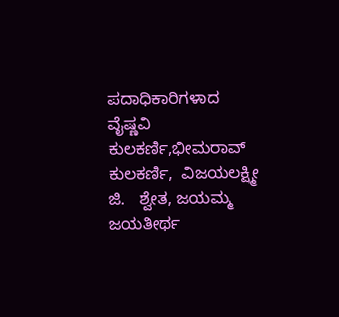ಪದಾಧಿಕಾರಿಗಳಾದ ವೈಷ್ಣವಿ ಕುಲಕರ್ಣಿ,ಭೀಮರಾವ್ ಕುಲಕರ್ಣಿ,  ವಿಜಯಲಕ್ಷ್ಮೀ ಜಿ.   ಶ್ವೇತ, ಜಯಮ್ಮ ಜಯತೀರ್ಥ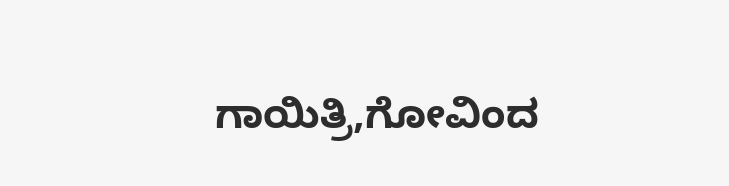ಗಾಯಿತ್ರಿ,ಗೋವಿಂದ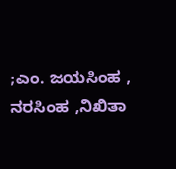;ಎಂ. ಜಯಸಿಂಹ , ನರಸಿಂಹ ,ನಿಖಿತಾ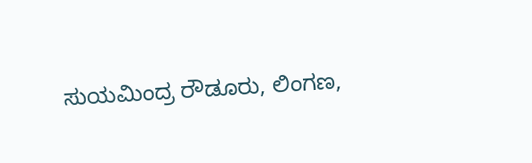ಸುಯಮಿಂದ್ರ ರೌಡೂರು, ಲಿಂಗಣ,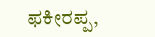ಫಕೀರಪ್ಪ,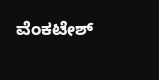ವೆಂಕಟೇಶ್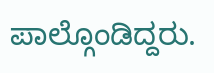ಪಾಲ್ಗೊಂಡಿದ್ದರು.